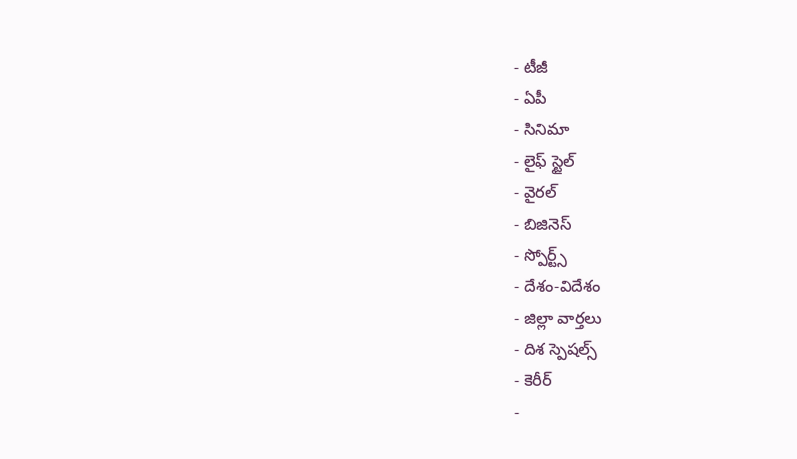- టీజీ
- ఏపీ
- సినిమా
- లైఫ్ స్టైల్
- వైరల్
- బిజినెస్
- స్పోర్ట్స్
- దేశం-విదేశం
- జిల్లా వార్తలు
- దిశ స్పెషల్స్
- కెరీర్
-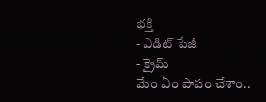భక్తి
- ఎడిట్ పేజీ
- క్రైమ్
మేం ఏం పాపం చేశాం..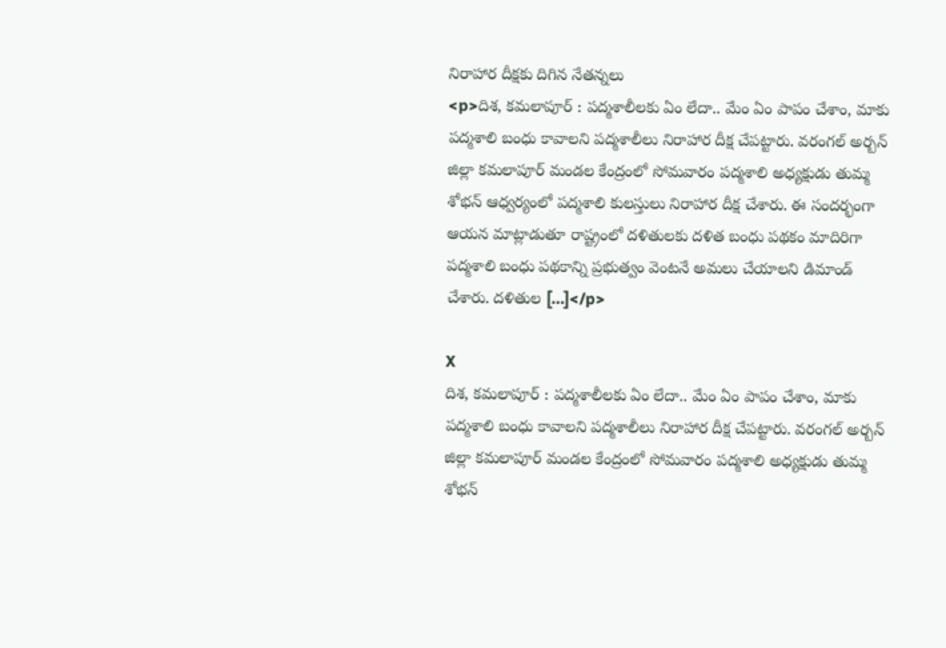నిరాహార దీక్షకు దిగిన నేతన్నలు
<p>దిశ, కమలాపూర్ : పద్మశాలీలకు ఏం లేదా.. మేం ఏం పాపం చేశాం, మాకు పద్మశాలి బంధు కావాలని పద్మశాలీలు నిరాహార దీక్ష చేపట్టారు. వరంగల్ అర్బన్ జిల్లా కమలాపూర్ మండల కేంద్రంలో సోమవారం పద్మశాలి అధ్యక్షుడు తుమ్మ శోభన్ ఆధ్వర్యంలో పద్మశాలి కులస్తులు నిరాహార దీక్ష చేశారు. ఈ సందర్భంగా ఆయన మాట్లాడుతూ రాష్ట్రంలో దళితులకు దళిత బంధు పథకం మాదిరిగా పద్మశాలి బంధు పథకాన్ని ప్రభుత్వం వెంటనే అమలు చేయాలని డిమాండ్ చేశారు. దళితుల […]</p>

X
దిశ, కమలాపూర్ : పద్మశాలీలకు ఏం లేదా.. మేం ఏం పాపం చేశాం, మాకు పద్మశాలి బంధు కావాలని పద్మశాలీలు నిరాహార దీక్ష చేపట్టారు. వరంగల్ అర్బన్ జిల్లా కమలాపూర్ మండల కేంద్రంలో సోమవారం పద్మశాలి అధ్యక్షుడు తుమ్మ శోభన్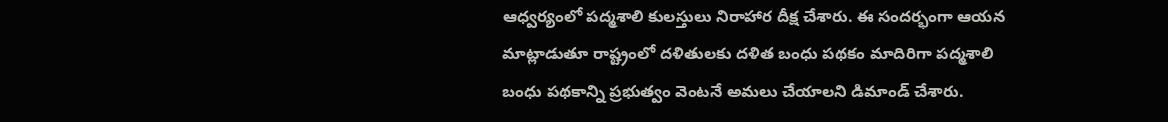ఆధ్వర్యంలో పద్మశాలి కులస్తులు నిరాహార దీక్ష చేశారు. ఈ సందర్భంగా ఆయన మాట్లాడుతూ రాష్ట్రంలో దళితులకు దళిత బంధు పథకం మాదిరిగా పద్మశాలి బంధు పథకాన్ని ప్రభుత్వం వెంటనే అమలు చేయాలని డిమాండ్ చేశారు.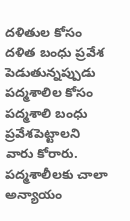దళితుల కోసం దళిత బంధు ప్రవేశ పెడుతున్నప్పుడు పద్మశాలిల కోసం పద్మశాలి బంధు ప్రవేశపెట్టాలని వారు కోరారు. పద్మశాలీలకు చాలా అన్యాయం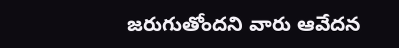జరుగుతోందని వారు ఆవేదన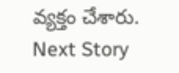వ్యక్తం చేశారు.
Next Story